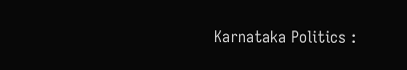Karnataka Politics :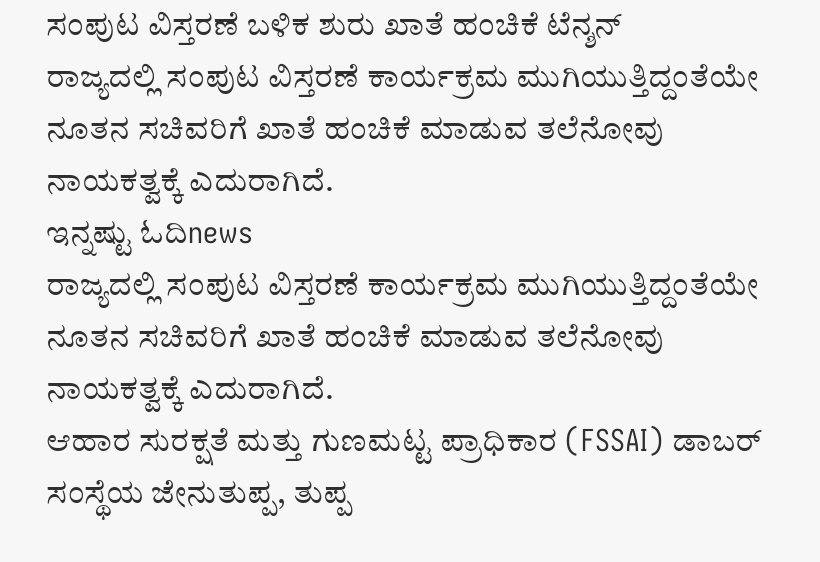ಸಂಪುಟ ವಿಸ್ತರಣೆ ಬಳಿಕ ಶುರು ಖಾತೆ ಹಂಚಿಕೆ ಟೆನ್ಶನ್
ರಾಜ್ಯದಲ್ಲಿ ಸಂಪುಟ ವಿಸ್ತರಣೆ ಕಾರ್ಯಕ್ರಮ ಮುಗಿಯುತ್ತಿದ್ದಂತೆಯೇ ನೂತನ ಸಚಿವರಿಗೆ ಖಾತೆ ಹಂಚಿಕೆ ಮಾಡುವ ತಲೆನೋವು ನಾಯಕತ್ವಕ್ಕೆ ಎದುರಾಗಿದೆ.
ಇನ್ನಷ್ಟು ಓದಿnews
ರಾಜ್ಯದಲ್ಲಿ ಸಂಪುಟ ವಿಸ್ತರಣೆ ಕಾರ್ಯಕ್ರಮ ಮುಗಿಯುತ್ತಿದ್ದಂತೆಯೇ ನೂತನ ಸಚಿವರಿಗೆ ಖಾತೆ ಹಂಚಿಕೆ ಮಾಡುವ ತಲೆನೋವು ನಾಯಕತ್ವಕ್ಕೆ ಎದುರಾಗಿದೆ.
ಆಹಾರ ಸುರಕ್ಷತೆ ಮತ್ತು ಗುಣಮಟ್ಟ ಪ್ರಾಧಿಕಾರ (FSSAI) ಡಾಬರ್ ಸಂಸ್ಥೆಯ ಜೇನುತುಪ್ಪ, ತುಪ್ಪ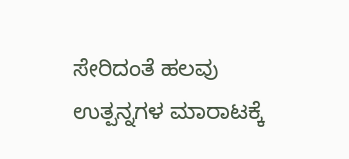ಸೇರಿದಂತೆ ಹಲವು ಉತ್ಪನ್ನಗಳ ಮಾರಾಟಕ್ಕೆ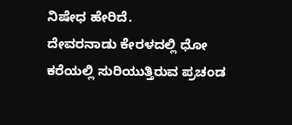ನಿಷೇಧ ಹೇರಿದೆ.
ದೇವರನಾಡು ಕೇರಳದಲ್ಲಿ ಧೋ ಕರೆಯಲ್ಲಿ ಸುರಿಯುತ್ತಿರುವ ಪ್ರಚಂಡ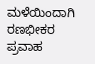ಮಳೆಯಿಂದಾಗಿ ರಣಭೀಕರ ಪ್ರವಾಹ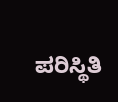ಪರಿಸ್ಥಿತಿ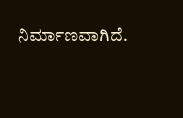ನಿರ್ಮಾಣವಾಗಿದೆ.